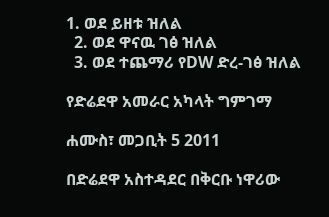1. ወደ ይዘቱ ዝለል
  2. ወደ ዋናዉ ገፅ ዝለል
  3. ወደ ተጨማሪ የDW ድረ-ገፅ ዝለል

የድሬደዋ አመራር አካላት ግምገማ

ሐሙስ፣ መጋቢት 5 2011

በድሬደዋ አስተዳደር በቅርቡ ነዋሪው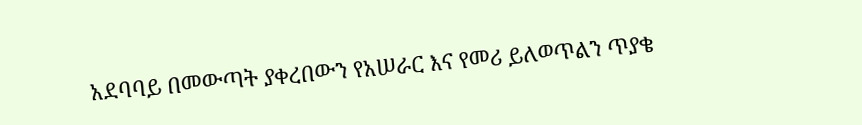አደባባይ በመውጣት ያቀረበውን የአሠራር እና የመሪ ይለወጥልን ጥያቄ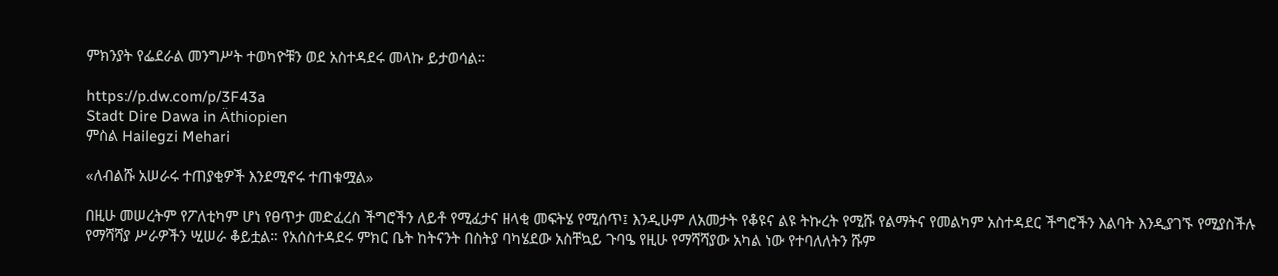ምክንያት የፌደራል መንግሥት ተወካዮቹን ወደ አስተዳደሩ መላኩ ይታወሳል።

https://p.dw.com/p/3F43a
Stadt Dire Dawa in Äthiopien
ምስል Hailegzi Mehari

«ለብልሹ አሠራሩ ተጠያቂዎች እንደሚኖሩ ተጠቁሟል»

በዚሁ መሠረትም የፖለቲካም ሆነ የፀጥታ መድፈረስ ችግሮችን ለይቶ የሚፈታና ዘላቂ መፍትሄ የሚሰጥ፤ እንዲሁም ለአመታት የቆዩና ልዩ ትኩረት የሚሹ የልማትና የመልካም አስተዳደር ችግሮችን እልባት እንዲያገኙ የሚያስችሉ የማሻሻያ ሥራዎችን ሢሠራ ቆይቷል። የአሰስተዳደሩ ምክር ቤት ከትናንት በስትያ ባካሄደው አስቸኳይ ጉባዔ የዚሁ የማሻሻያው አካል ነው የተባለለትን ሹም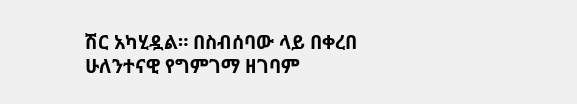ሽር አካሂዷል። በስብሰባው ላይ በቀረበ ሁለንተናዊ የግምገማ ዘገባም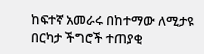ከፍተኛ አመራሩ በከተማው ለሚታዩ በርካታ ችግሮች ተጠያቂ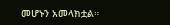መሆኑን አመላክቷል።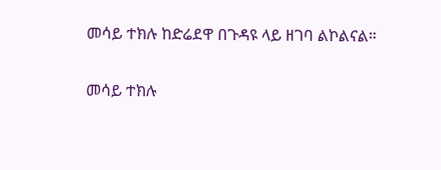መሳይ ተክሉ ከድሬደዋ በጉዳዩ ላይ ዘገባ ልኮልናል።

መሳይ ተክሉ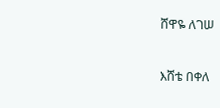ሸዋዬ ለገሠ

እሸቴ በቀለ